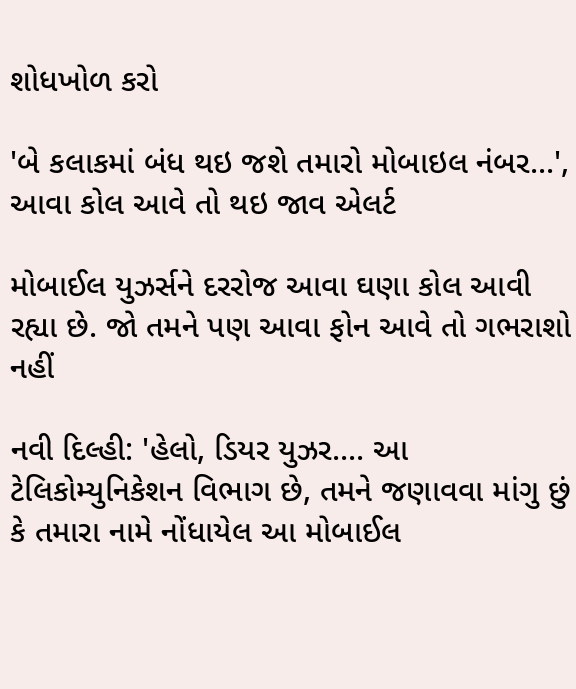શોધખોળ કરો

'બે કલાકમાં બંધ થઇ જશે તમારો મોબાઇલ નંબર...', આવા કોલ આવે તો થઇ જાવ એલર્ટ

મોબાઈલ યુઝર્સને દરરોજ આવા ઘણા કોલ આવી રહ્યા છે. જો તમને પણ આવા ફોન આવે તો ગભરાશો નહીં

નવી દિલ્હી: 'હેલો, ડિયર યુઝર.... આ ટેલિકોમ્યુનિકેશન વિભાગ છે, તમને જણાવવા માંગુ છું કે તમારા નામે નોંધાયેલ આ મોબાઈલ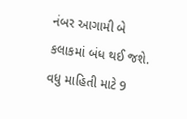નંબર આગામી બે કલાકમાં બંધ થઈ જશે. વધુ માહિતી માટે 9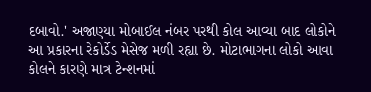દબાવો.' અજાણ્યા મોબાઈલ નંબર પરથી કોલ આવ્યા બાદ લોકોને આ પ્રકારના રેકોર્ડેડ મેસેજ મળી રહ્યા છે. મોટાભાગના લોકો આવા કોલને કારણે માત્ર ટેન્શનમાં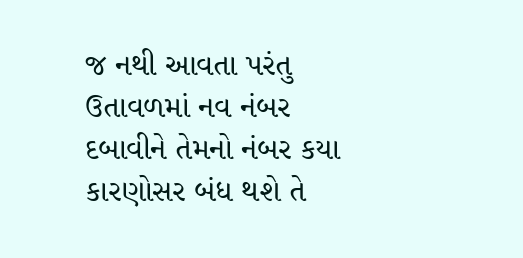જ નથી આવતા પરંતુ ઉતાવળમાં નવ નંબર દબાવીને તેમનો નંબર કયા કારણોસર બંધ થશે તે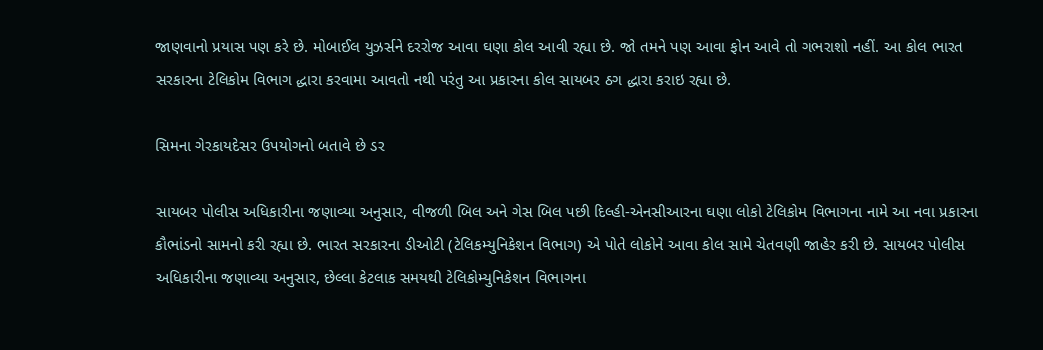જાણવાનો પ્રયાસ પણ કરે છે. મોબાઈલ યુઝર્સને દરરોજ આવા ઘણા કોલ આવી રહ્યા છે. જો તમને પણ આવા ફોન આવે તો ગભરાશો નહીં. આ કોલ ભારત સરકારના ટેલિકોમ વિભાગ દ્ધારા કરવામા આવતો નથી પરંતુ આ પ્રકારના કોલ સાયબર ઠગ દ્ધારા કરાઇ રહ્યા છે.

સિમના ગેરકાયદેસર ઉપયોગનો બતાવે છે ડર

સાયબર પોલીસ અધિકારીના જણાવ્યા અનુસાર, વીજળી બિલ અને ગેસ બિલ પછી દિલ્હી-એનસીઆરના ઘણા લોકો ટેલિકોમ વિભાગના નામે આ નવા પ્રકારના કૌભાંડનો સામનો કરી રહ્યા છે. ભારત સરકારના ડીઓટી (ટેલિકમ્યુનિકેશન વિભાગ) એ પોતે લોકોને આવા કોલ સામે ચેતવણી જાહેર કરી છે. સાયબર પોલીસ અધિકારીના જણાવ્યા અનુસાર, છેલ્લા કેટલાક સમયથી ટેલિકોમ્યુનિકેશન વિભાગના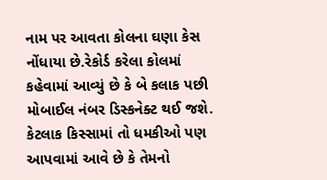નામ પર આવતા કોલના ઘણા કેસ નોંધાયા છે.રેકોર્ડ કરેલા કોલમાં કહેવામાં આવ્યું છે કે બે કલાક પછી મોબાઈલ નંબર ડિસ્કનેક્ટ થઈ જશે. કેટલાક કિસ્સામાં તો ધમકીઓ પણ આપવામાં આવે છે કે તેમનો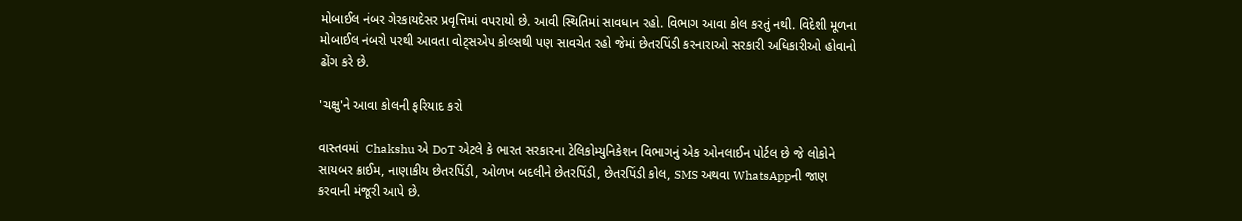મોબાઈલ નંબર ગેરકાયદેસર પ્રવૃત્તિમાં વપરાયો છે. આવી સ્થિતિમાં સાવધાન રહો. વિભાગ આવા કોલ કરતું નથી. વિદેશી મૂળના મોબાઈલ નંબરો પરથી આવતા વોટ્સએપ કોલ્સથી પણ સાવચેત રહો જેમાં છેતરપિંડી કરનારાઓ સરકારી અધિકારીઓ હોવાનો ઢોંગ કરે છે.

'ચક્ષુ'ને આવા કોલની ફરિયાદ કરો

વાસ્તવમાં  Chakshu એ DoT એટલે કે ભારત સરકારના ટેલિકોમ્યુનિકેશન વિભાગનું એક ઓનલાઈન પોર્ટલ છે જે લોકોને સાયબર ક્રાઈમ, નાણાકીય છેતરપિંડી, ઓળખ બદલીને છેતરપિંડી, છેતરપિંડી કોલ, SMS અથવા WhatsAppની જાણ કરવાની મંજૂરી આપે છે.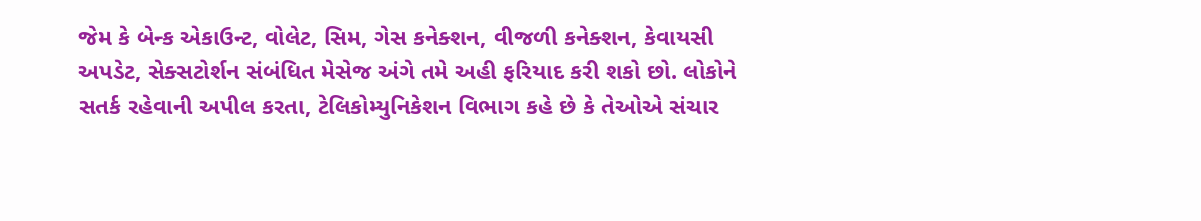જેમ કે બેન્ક એકાઉન્ટ, વોલેટ, સિમ, ગેસ કનેક્શન, વીજળી કનેક્શન, કેવાયસી અપડેટ, સેક્સટોર્શન સંબંધિત મેસેજ અંગે તમે અહી ફરિયાદ કરી શકો છો. લોકોને સતર્ક રહેવાની અપીલ કરતા, ટેલિકોમ્યુનિકેશન વિભાગ કહે છે કે તેઓએ સંચાર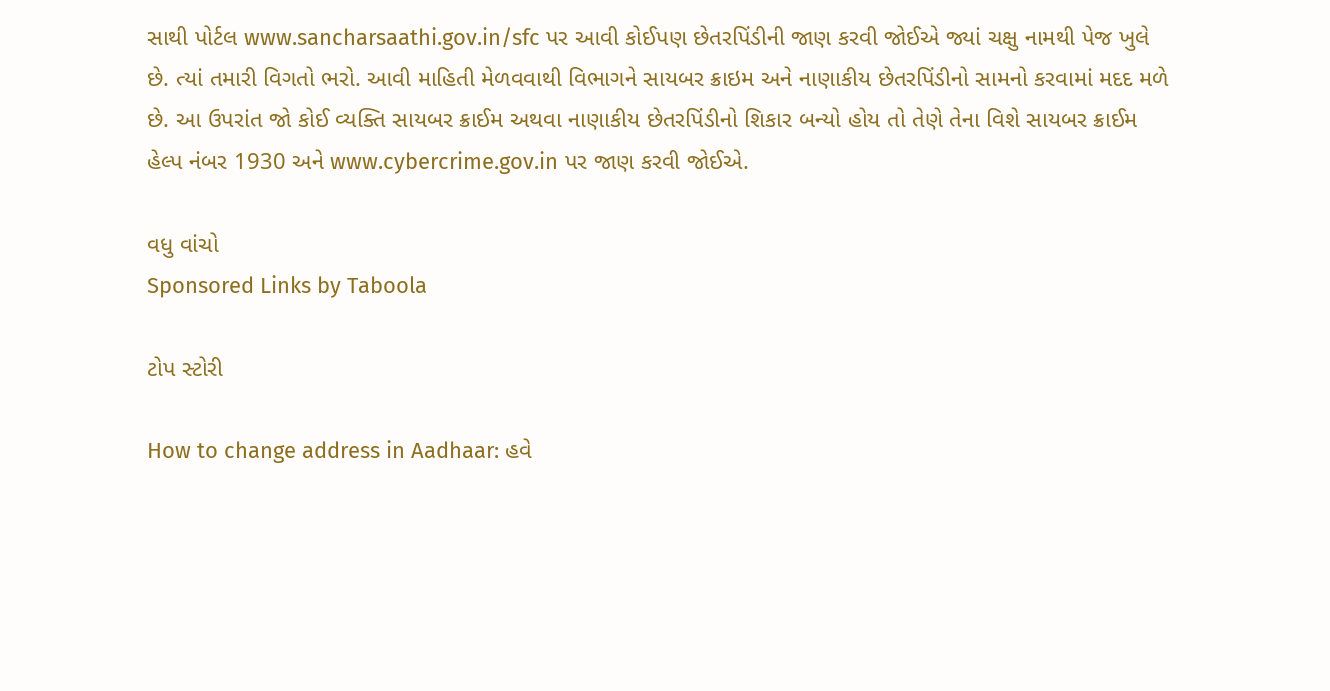સાથી પોર્ટલ www.sancharsaathi.gov.in/sfc પર આવી કોઈપણ છેતરપિંડીની જાણ કરવી જોઈએ જ્યાં ચક્ષુ નામથી પેજ ખુલે છે. ત્યાં તમારી વિગતો ભરો. આવી માહિતી મેળવવાથી વિભાગને સાયબર ક્રાઇમ અને નાણાકીય છેતરપિંડીનો સામનો કરવામાં મદદ મળે છે. આ ઉપરાંત જો કોઈ વ્યક્તિ સાયબર ક્રાઈમ અથવા નાણાકીય છેતરપિંડીનો શિકાર બન્યો હોય તો તેણે તેના વિશે સાયબર ક્રાઈમ હેલ્પ નંબર 1930 અને www.cybercrime.gov.in પર જાણ કરવી જોઈએ.

વધુ વાંચો
Sponsored Links by Taboola

ટોપ સ્ટોરી

How to change address in Aadhaar: હવે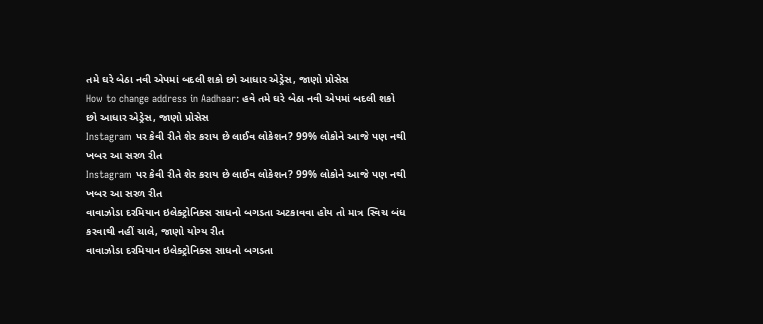તમે ઘરે બેઠા નવી એપમાં બદલી શકો છો આધાર એડ્રેસ, જાણો પ્રોસેસ
How to change address in Aadhaar: હવે તમે ઘરે બેઠા નવી એપમાં બદલી શકો છો આધાર એડ્રેસ, જાણો પ્રોસેસ
Instagram પર કેવી રીતે શેર કરાય છે લાઈવ લોકેશન? 99% લોકોને આજે પણ નથી ખબર આ સરળ રીત
Instagram પર કેવી રીતે શેર કરાય છે લાઈવ લોકેશન? 99% લોકોને આજે પણ નથી ખબર આ સરળ રીત
વાવાઝોડા દરમિયાન ઇલેક્ટ્રોનિક્સ સાધનો બગડતા અટકાવવા હોય તો માત્ર સ્વિચ બંધ કરવાથી નહીં ચાલે, જાણો યોગ્ય રીત
વાવાઝોડા દરમિયાન ઇલેક્ટ્રોનિક્સ સાધનો બગડતા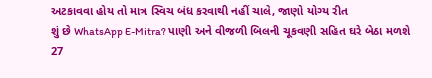અટકાવવા હોય તો માત્ર સ્વિચ બંધ કરવાથી નહીં ચાલે, જાણો યોગ્ય રીત
શું છે WhatsApp E-Mitra? પાણી અને વીજળી બિલની ચૂકવણી સહિત ઘરે બેઠા મળશે 27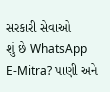સરકારી સેવાઓ
શું છે WhatsApp E-Mitra? પાણી અને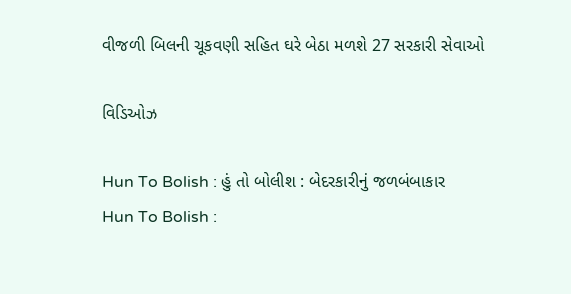વીજળી બિલની ચૂકવણી સહિત ઘરે બેઠા મળશે 27 સરકારી સેવાઓ

વિડિઓઝ

Hun To Bolish : હું તો બોલીશ : બેદરકારીનું જળબંબાકાર
Hun To Bolish :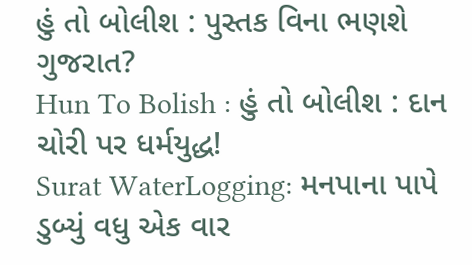હું તો બોલીશ : પુસ્તક વિના ભણશે ગુજરાત?
Hun To Bolish : હું તો બોલીશ : દાન ચોરી પર ધર્મયુદ્ધ!
Surat WaterLogging: મનપાના પાપે ડુબ્યું વધુ એક વાર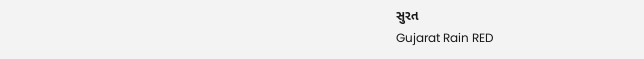સુરત
Gujarat Rain RED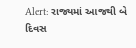Alert: રાજ્યમાં આજથી બે દિવસ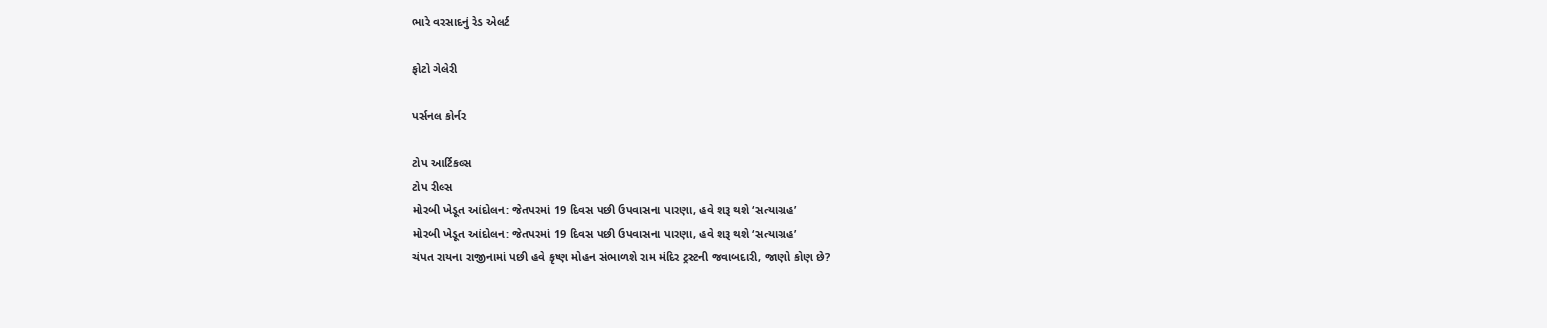ભારે વરસાદનું રેડ એલર્ટ

ફોટો ગેલેરી

પર્સનલ કોર્નર

ટોપ આર્ટિકલ્સ
ટોપ રીલ્સ
મોરબી ખેડૂત આંદોલન: જેતપરમાં 19 દિવસ પછી ઉપવાસના પારણા, હવે શરૂ થશે ‘સત્યાગ્રહ’
મોરબી ખેડૂત આંદોલન: જેતપરમાં 19 દિવસ પછી ઉપવાસના પારણા, હવે શરૂ થશે ‘સત્યાગ્રહ’
ચંપત રાયના રાજીનામાં પછી હવે કૃષ્ણ મોહન સંભાળશે રામ મંદિર ટ્રસ્ટની જવાબદારી, જાણો કોણ છે?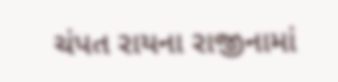ચંપત રાયના રાજીનામાં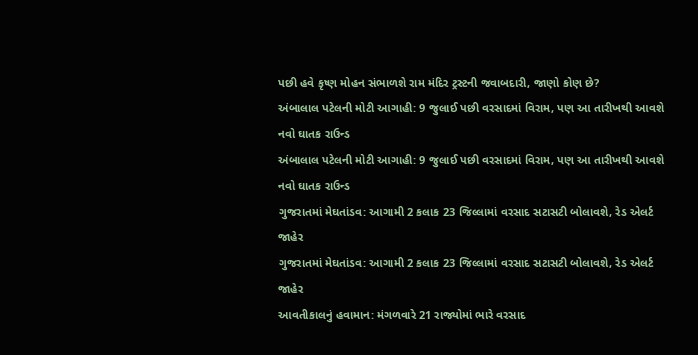પછી હવે કૃષ્ણ મોહન સંભાળશે રામ મંદિર ટ્રસ્ટની જવાબદારી, જાણો કોણ છે?
અંબાલાલ પટેલની મોટી આગાહી: 9 જુલાઈ પછી વરસાદમાં વિરામ, પણ આ તારીખથી આવશે નવો ઘાતક રાઉન્ડ
અંબાલાલ પટેલની મોટી આગાહી: 9 જુલાઈ પછી વરસાદમાં વિરામ, પણ આ તારીખથી આવશે નવો ઘાતક રાઉન્ડ
ગુજરાતમાં મેઘતાંડવ: આગામી 2 કલાક 23 જિલ્લામાં વરસાદ સટાસટી બોલાવશે, રેડ એલર્ટ જાહેર
ગુજરાતમાં મેઘતાંડવ: આગામી 2 કલાક 23 જિલ્લામાં વરસાદ સટાસટી બોલાવશે, રેડ એલર્ટ જાહેર
આવતીકાલનું હવામાન: મંગળવારે 21 રાજ્યોમાં ભારે વરસાદ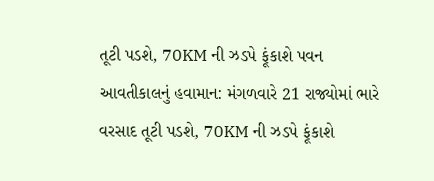તૂટી પડશે, 70KM ની ઝડપે ફૂંકાશે પવન
આવતીકાલનું હવામાન: મંગળવારે 21 રાજ્યોમાં ભારે વરસાદ તૂટી પડશે, 70KM ની ઝડપે ફૂંકાશે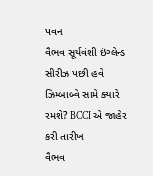પવન
વૈભવ સૂર્યવંશી ઇંગ્લેન્ડ સીરીઝ પછી હવે ઝિમ્બાબ્વે સામે ક્યારે રમશે? BCCI એ જાહેર કરી તારીખ
વૈભવ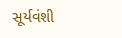સૂર્યવંશી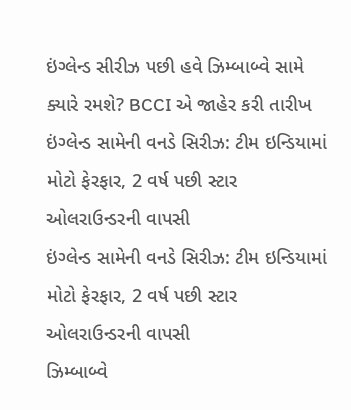ઇંગ્લેન્ડ સીરીઝ પછી હવે ઝિમ્બાબ્વે સામે ક્યારે રમશે? BCCI એ જાહેર કરી તારીખ
ઇંગ્લેન્ડ સામેની વનડે સિરીઝ: ટીમ ઇન્ડિયામાં મોટો ફેરફાર, 2 વર્ષ પછી સ્ટાર ઓલરાઉન્ડરની વાપસી
ઇંગ્લેન્ડ સામેની વનડે સિરીઝ: ટીમ ઇન્ડિયામાં મોટો ફેરફાર, 2 વર્ષ પછી સ્ટાર ઓલરાઉન્ડરની વાપસી
ઝિમ્બાબ્વે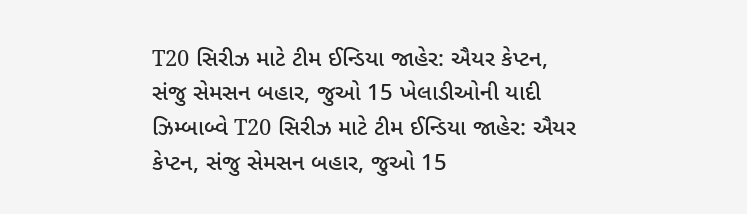T20 સિરીઝ માટે ટીમ ઈન્ડિયા જાહેર: ઐયર કેપ્ટન, સંજુ સેમસન બહાર, જુઓ 15 ખેલાડીઓની યાદી
ઝિમ્બાબ્વે T20 સિરીઝ માટે ટીમ ઈન્ડિયા જાહેર: ઐયર કેપ્ટન, સંજુ સેમસન બહાર, જુઓ 15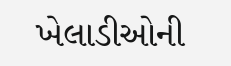ખેલાડીઓની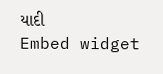યાદી
Embed widget